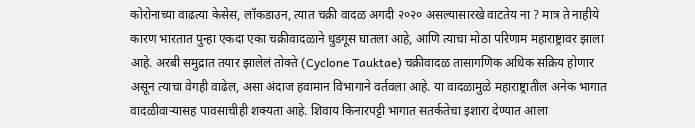कोरोनाच्या वाढत्या केसेस, लॉकडाउन, त्यात चक्री वादळ अगदी २०२० असल्यासारखे वाटतेय ना ? मात्र ते नाहीये कारण भारतात पुन्हा एकदा एका चक्रीवादळाने धुडगूस घातला आहे, आणि त्याचा मोठा परिणाम महाराष्ट्रावर झाला आहे. अरबी समुद्रात तयार झालेलं तोक्ते (Cyclone Tauktae) चक्रीवादळ तासागणिक अधिक सक्रिय होणार असून त्याचा वेगही वाढेल, असा अंदाज हवामान विभागाने वर्तवला आहे. या वादळामुळे महाराष्ट्रातील अनेक भागात वादळीवाऱ्यासह पावसाचीही शक्यता आहे. शिवाय किनारपट्टी भागात सतर्कतेचा इशारा देण्यात आला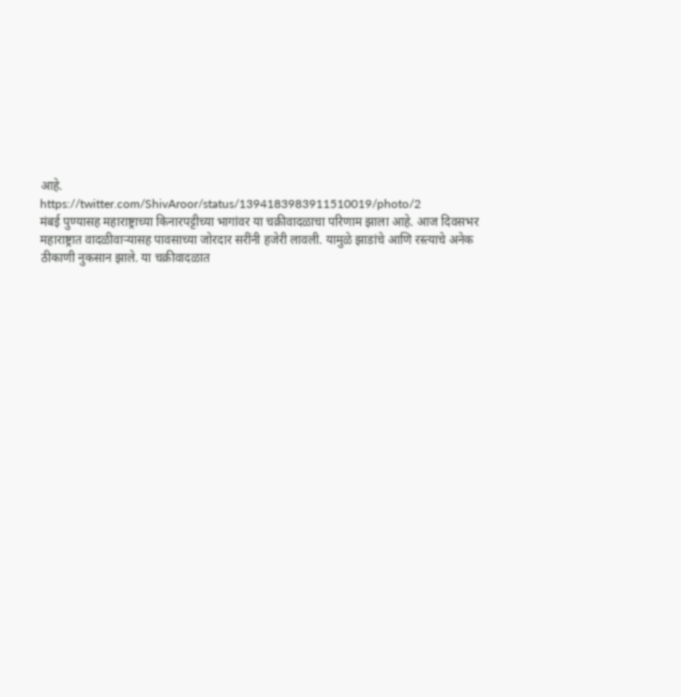आहे.
https://twitter.com/ShivAroor/status/1394183983911510019/photo/2
मंबई पुण्यासह महाराष्ट्राच्या किनारपट्टीच्या भागांवर या चक्रीवादळाचा परिणाम झाला आहे. आज दिवसभर महाराष्ट्रात वादळीवाऱ्यासह पावसाच्या जोरदार सरींनी हजेरी लावली. यामुळे झाडांचे आणि रस्त्याचे अनेक ठीकाणी नुकसान झाले. या चक्रीवादळात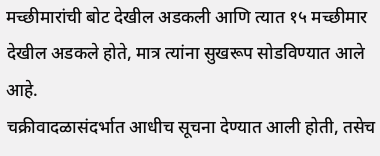मच्छीमारांची बोट देखील अडकली आणि त्यात १५ मच्छीमार देखील अडकले होते, मात्र त्यांना सुखरूप सोडविण्यात आले आहे.
चक्रीवादळासंदर्भात आधीच सूचना देण्यात आली होती, तसेच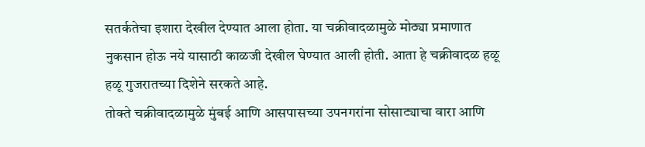सतर्कतेचा इशारा देखील देण्यात आला होता. या चक्रीवादळामुळे मोठ्या प्रमाणात नुकसान होऊ नये यासाठी काळजी देखील घेण्यात आली होती. आता हे चक्रीवादळ हळू हळू गुजरातच्या दिशेने सरकते आहे.
तोक्ते चक्रीवादळामुळे मुंबई आणि आसपासच्या उपनगरांना सोसाट्याचा वारा आणि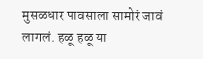मुसळधार पावसाला सामोरं जावं लागलं. हळू हळू या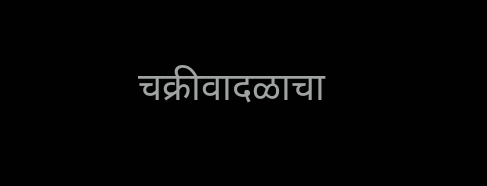चक्रीवादळाचा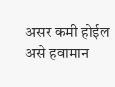असर कमी होईल असे हवामान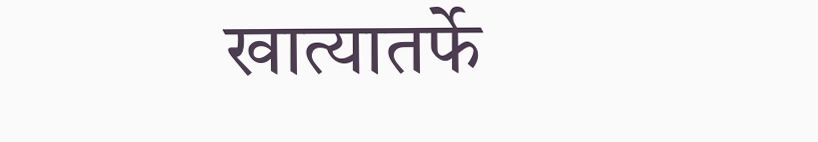खात्यातर्फे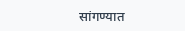सांगण्यात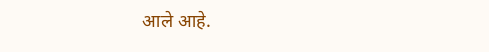आले आहे.